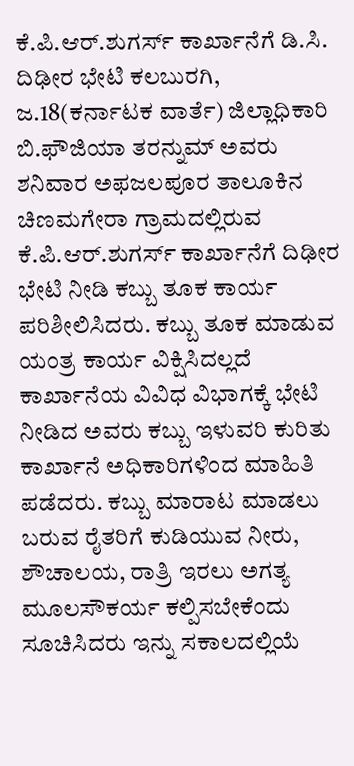ಕೆ.ಪಿ.ಆರ್.ಶುಗರ್ಸ್ ಕಾರ್ಖಾನೆಗೆ ಡಿ.ಸಿ. ದಿಢೀರ ಭೇಟಿ ಕಲಬುರಗಿ, ಜ.18(ಕರ್ನಾಟಕ ವಾರ್ತೆ) ಜಿಲ್ಲಾಧಿಕಾರಿ ಬಿ.ಫೌಜಿಯಾ ತರನ್ನುಮ್ ಅವರು ಶನಿವಾರ ಅಫಜಲಪೂರ ತಾಲೂಕಿನ ಚಿಣಮಗೇರಾ ಗ್ರಾಮದಲ್ಲಿರುವ ಕೆ.ಪಿ.ಆರ್.ಶುಗರ್ಸ್ ಕಾರ್ಖಾನೆಗೆ ದಿಢೀರ ಭೇಟಿ ನೀಡಿ ಕಬ್ಬು ತೂಕ ಕಾರ್ಯ ಪರಿಶೀಲಿಸಿದರು. ಕಬ್ಬು ತೂಕ ಮಾಡುವ ಯಂತ್ರ ಕಾರ್ಯ ವಿಕ್ಷಿಸಿದಲ್ಲದೆ ಕಾರ್ಖಾನೆಯ ವಿವಿಧ ವಿಭಾಗಕ್ಕೆ ಭೇಟಿ ನೀಡಿದ ಅವರು ಕಬ್ಬು ಇಳುವರಿ ಕುರಿತು ಕಾರ್ಖಾನೆ ಅಧಿಕಾರಿಗಳಿಂದ ಮಾಹಿತಿ ಪಡೆದರು. ಕಬ್ಬು ಮಾರಾಟ ಮಾಡಲು ಬರುವ ರೈತರಿಗೆ ಕುಡಿಯುವ ನೀರು, ಶೌಚಾಲಯ, ರಾತ್ರಿ ಇರಲು ಅಗತ್ಯ ಮೂಲಸೌಕರ್ಯ ಕಲ್ಪಿಸಬೇಕೆಂದು ಸೂಚಿಸಿದರು ಇನ್ನು ಸಕಾಲದಲ್ಲಿಯೆ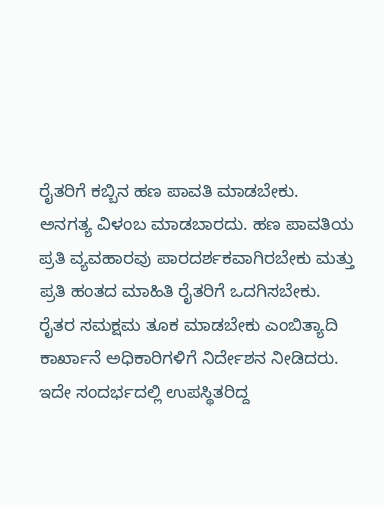ರೈತರಿಗೆ ಕಬ್ಬಿನ ಹಣ ಪಾವತಿ ಮಾಡಬೇಕು. ಅನಗತ್ಯ ವಿಳಂಬ ಮಾಡಬಾರದು. ಹಣ ಪಾವತಿಯ ಪ್ರತಿ ವ್ಯವಹಾರವು ಪಾರದರ್ಶಕವಾಗಿರಬೇಕು ಮತ್ತು ಪ್ರತಿ ಹಂತದ ಮಾಹಿತಿ ರೈತರಿಗೆ ಒದಗಿಸಬೇಕು. ರೈತರ ಸಮಕ್ಷಮ ತೂಕ ಮಾಡಬೇಕು ಎಂಬಿತ್ಯಾದಿ ಕಾರ್ಖಾನೆ ಅಧಿಕಾರಿಗಳಿಗೆ ನಿರ್ದೇಶನ ನೀಡಿದರು. ಇದೇ ಸಂದರ್ಭದಲ್ಲಿ ಉಪಸ್ಥಿತರಿದ್ದ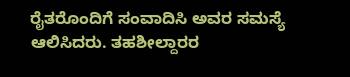ರೈತರೊಂದಿಗೆ ಸಂವಾದಿಸಿ ಅವರ ಸಮಸ್ಯೆ ಆಲಿಸಿದರು. ತಹಶೀಲ್ದಾರರ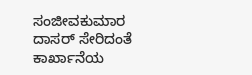ಸಂಜೀವಕುಮಾರ ದಾಸರ್ ಸೇರಿದಂತೆ ಕಾರ್ಖಾನೆಯ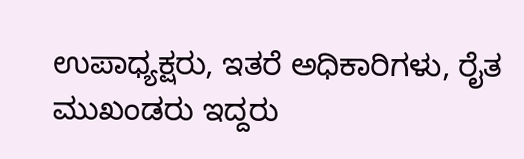ಉಪಾಧ್ಯಕ್ಷರು, ಇತರೆ ಅಧಿಕಾರಿಗಳು, ರೈತ ಮುಖಂಡರು ಇದ್ದರು